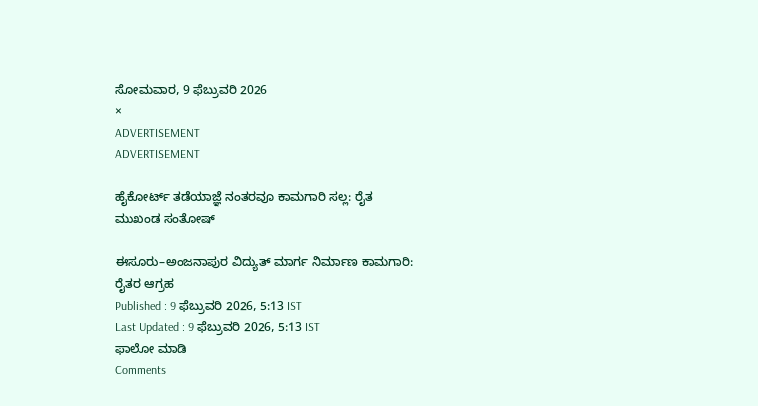ಸೋಮವಾರ, 9 ಫೆಬ್ರುವರಿ 2026
×
ADVERTISEMENT
ADVERTISEMENT

ಹೈಕೋರ್ಟ್ ತಡೆಯಾಜ್ಞೆ ನಂತರವೂ ಕಾಮಗಾರಿ ಸಲ್ಲ: ರೈತ ಮುಖಂಡ ಸಂತೋಷ್

ಈಸೂರು–ಅಂಜನಾಪುರ ವಿದ್ಯುತ್ ಮಾರ್ಗ ನಿರ್ಮಾಣ ಕಾಮಗಾರಿ: ರೈತರ ಆಗ್ರಹ
Published : 9 ಫೆಬ್ರುವರಿ 2026, 5:13 IST
Last Updated : 9 ಫೆಬ್ರುವರಿ 2026, 5:13 IST
ಫಾಲೋ ಮಾಡಿ
Comments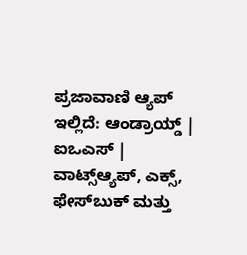ಪ್ರಜಾವಾಣಿ ಆ್ಯಪ್ ಇಲ್ಲಿದೆ: ಆಂಡ್ರಾಯ್ಡ್ | ಐಒಎಸ್ | ವಾಟ್ಸ್ಆ್ಯಪ್, ಎಕ್ಸ್, ಫೇಸ್‌ಬುಕ್ ಮತ್ತು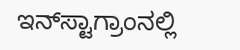ಇನ್‌ಸ್ಟಾಗ್ರಾಂನಲ್ಲಿ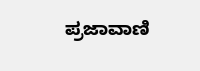ಪ್ರಜಾವಾಣಿ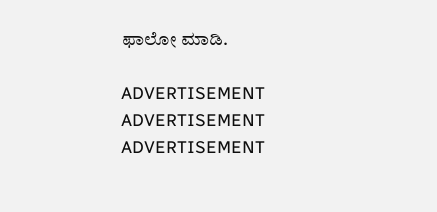ಫಾಲೋ ಮಾಡಿ.

ADVERTISEMENT
ADVERTISEMENT
ADVERTISEMENT